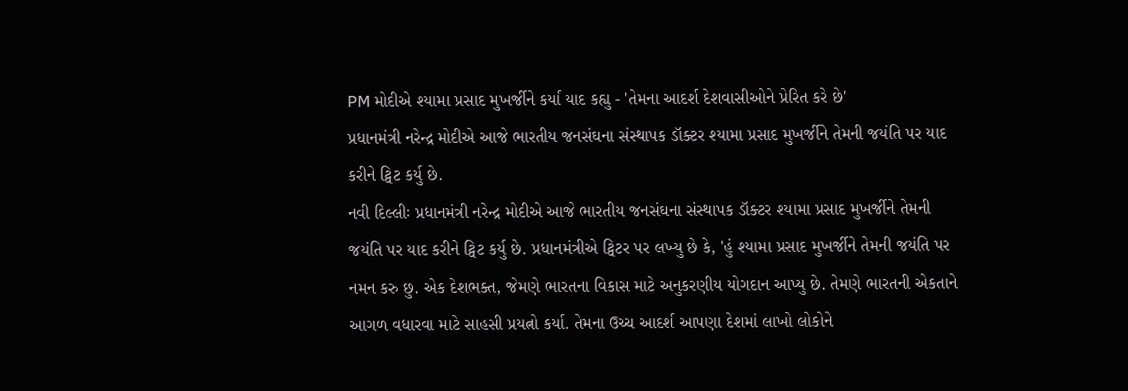PM મોદીએ શ્યામા પ્રસાદ મુખર્જીને કર્યા યાદ કહ્યુ - 'તેમના આદર્શ દેશવાસીઓને પ્રેરિત કરે છે'
પ્રધાનમંત્રી નરેન્દ્ર મોદીએ આજે ભારતીય જનસંઘના સંસ્થાપક ડૉક્ટર શ્યામા પ્રસાદ મુખર્જીને તેમની જયંતિ પર યાદ કરીને ટ્વિટ કર્યુ છે.
નવી દિલ્લીઃ પ્રધાનમંત્રી નરેન્દ્ર મોદીએ આજે ભારતીય જનસંઘના સંસ્થાપક ડૉક્ટર શ્યામા પ્રસાદ મુખર્જીને તેમની જયંતિ પર યાદ કરીને ટ્વિટ કર્યુ છે. પ્રધાનમંત્રીએ ટ્વિટર પર લખ્યુ છે કે, 'હું શ્યામા પ્રસાદ મુખર્જીને તેમની જયંતિ પર નમન કરુ છુ. એક દેશભક્ત, જેમણે ભારતના વિકાસ માટે અનુકરણીય યોગદાન આપ્યુ છે. તેમણે ભારતની એકતાને આગળ વધારવા માટે સાહસી પ્રયત્નો કર્યા. તેમના ઉચ્ચ આદર્શ આપણા દેશમાં લાખો લોકોને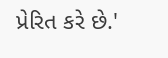પ્રેરિત કરે છે.'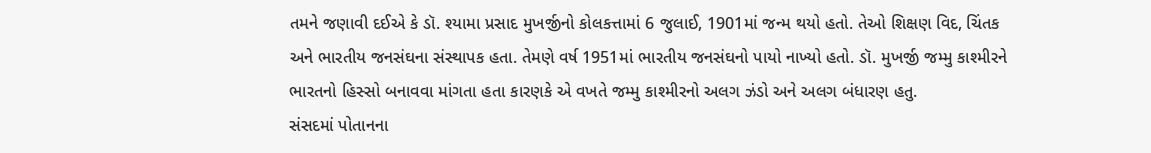તમને જણાવી દઈએ કે ડૉ. શ્યામા પ્રસાદ મુખર્જીનો કોલકત્તામાં 6 જુલાઈ, 1901માં જન્મ થયો હતો. તેઓ શિક્ષણ વિદ, ચિંતક અને ભારતીય જનસંઘના સંસ્થાપક હતા. તેમણે વર્ષ 1951માં ભારતીય જનસંઘનો પાયો નાખ્યો હતો. ડૉ. મુખર્જી જમ્મુ કાશ્મીરને ભારતનો હિસ્સો બનાવવા માંગતા હતા કારણકે એ વખતે જમ્મુ કાશ્મીરનો અલગ ઝંડો અને અલગ બંધારણ હતુ.
સંસદમાં પોતાનના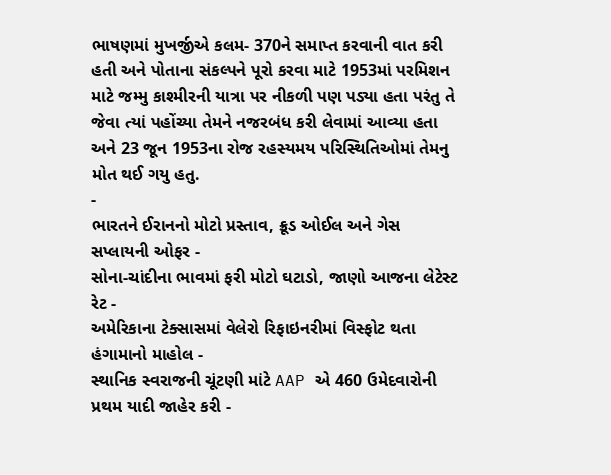ભાષણમાં મુખર્જીએ કલમ- 370ને સમાપ્ત કરવાની વાત કરી હતી અને પોતાના સંકલ્પને પૂરો કરવા માટે 1953માં પરમિશન માટે જમ્મુ કાશ્મીરની યાત્રા પર નીકળી પણ પડ્યા હતા પરંતુ તે જેવા ત્યાં પહોંચ્યા તેમને નજરબંધ કરી લેવામાં આવ્યા હતા અને 23 જૂન 1953ના રોજ રહસ્યમય પરિસ્થિતિઓમાં તેમનુ મોત થઈ ગયુ હતુ.
-
ભારતને ઈરાનનો મોટો પ્રસ્તાવ, ક્રૂડ ઓઈલ અને ગેસ સપ્લાયની ઓફર -
સોના-ચાંદીના ભાવમાં ફરી મોટો ઘટાડો, જાણો આજના લેટેસ્ટ રેટ -
અમેરિકાના ટેક્સાસમાં વેલેરો રિફાઇનરીમાં વિસ્ફોટ થતા હંગામાનો માહોલ -
સ્થાનિક સ્વરાજની ચૂંટણી માંટે AAP એ 460 ઉમેદવારોની પ્રથમ યાદી જાહેર કરી -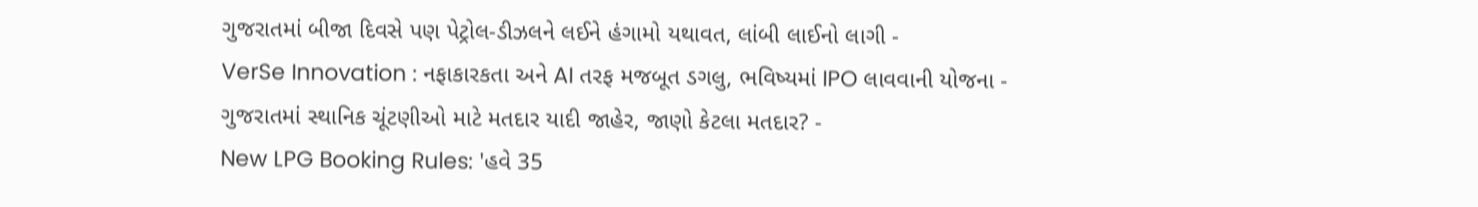ગુજરાતમાં બીજા દિવસે પણ પેટ્રોલ-ડીઝલને લઈને હંગામો યથાવત, લાંબી લાઈનો લાગી -
VerSe Innovation : નફાકારકતા અને AI તરફ મજબૂત ડગલુ, ભવિષ્યમાં IPO લાવવાની યોજના -
ગુજરાતમાં સ્થાનિક ચૂંટણીઓ માટે મતદાર યાદી જાહેર, જાણો કેટલા મતદાર? -
New LPG Booking Rules: 'હવે 35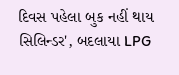દિવસ પહેલા બુક નહીં થાય સિલિન્ડર', બદલાયા LPG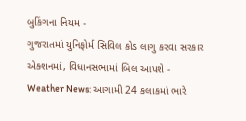બુકિંગના નિયમ -
ગુજરાતમાં યુનિફોર્મ સિવિલ કોડ લાગુ કરવા સરકાર એક્શનમાં, વિધાનસભામાં બિલ આપશે -
Weather News: આગામી 24 કલાકમાં ભારે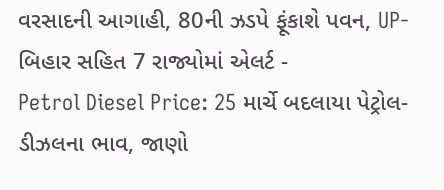વરસાદની આગાહી, 80ની ઝડપે ફૂંકાશે પવન, UP-બિહાર સહિત 7 રાજ્યોમાં એલર્ટ -
Petrol Diesel Price: 25 માર્ચે બદલાયા પેટ્રોલ-ડીઝલના ભાવ, જાણો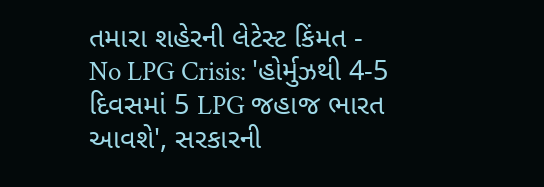તમારા શહેરની લેટેસ્ટ કિંમત -
No LPG Crisis: 'હોર્મુઝથી 4-5 દિવસમાં 5 LPG જહાજ ભારત આવશે', સરકારની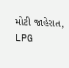મોટી જાહેરાત, LPG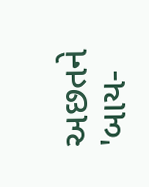અછતને 'બાય-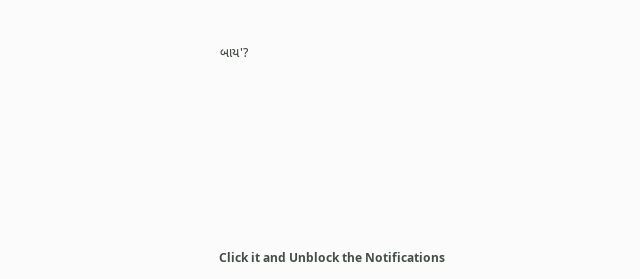બાય'?








Click it and Unblock the Notifications